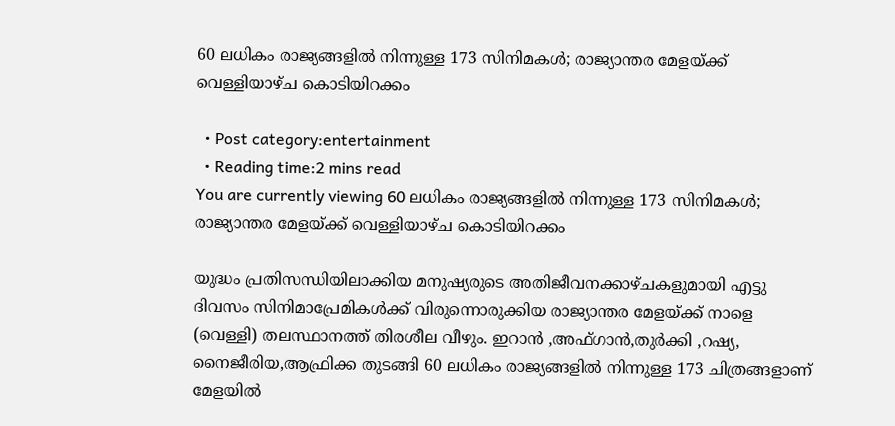60 ലധികം രാജ്യങ്ങളിൽ നിന്നുള്ള 173 സിനിമകൾ; രാജ്യാന്തര മേളയ്ക്ക് വെള്ളിയാഴ്ച കൊടിയിറക്കം

  • Post category:entertainment
  • Reading time:2 mins read
You are currently viewing 60 ലധികം രാജ്യങ്ങളിൽ നിന്നുള്ള 173 സിനിമകൾ; രാജ്യാന്തര മേളയ്ക്ക് വെള്ളിയാഴ്ച കൊടിയിറക്കം

യുദ്ധം പ്രതിസന്ധിയിലാക്കിയ മനുഷ്യരുടെ അതിജീവനക്കാഴ്ചകളുമായി എട്ടു ദിവസം സിനിമാപ്രേമികൾക്ക് വിരുന്നൊരുക്കിയ രാജ്യാന്തര മേളയ്ക്ക് നാളെ (വെള്ളി) തലസ്ഥാനത്ത് തിരശീല വീഴും. ഇറാൻ ,അഫ്‌ഗാൻ,തുർക്കി ,റഷ്യ, നൈജീരിയ,ആഫ്രിക്ക തുടങ്ങി 60 ലധികം രാജ്യങ്ങളിൽ നിന്നുള്ള 173 ചിത്രങ്ങളാണ് മേളയിൽ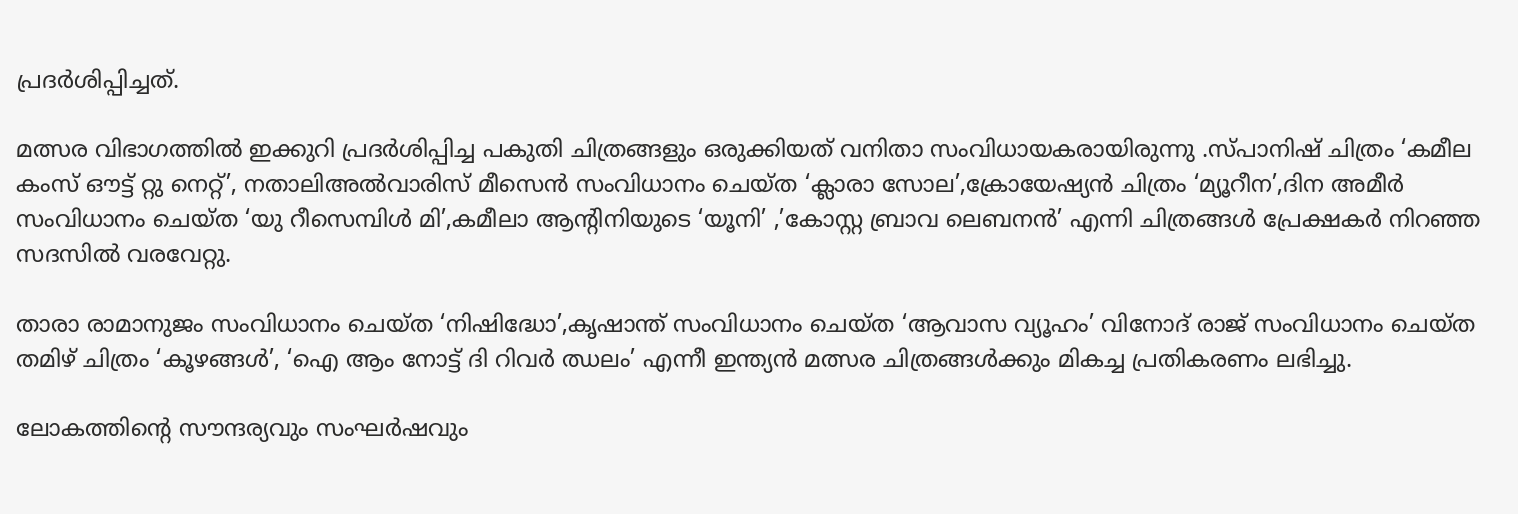പ്രദർശിപ്പിച്ചത്.

മത്സര വിഭാഗത്തിൽ ഇക്കുറി പ്രദർശിപ്പിച്ച പകുതി ചിത്രങ്ങളും ഒരുക്കിയത് വനിതാ സംവിധായകരായിരുന്നു .സ്പാനിഷ് ചിത്രം ‘കമീല കംസ് ഔട്ട് റ്റു നെറ്റ്’, നതാലിഅൽവാരിസ് മീസെൻ സംവിധാനം ചെയ്ത ‘ക്ലാരാ സോല’,ക്രോയേഷ്യൻ ചിത്രം ‘മ്യൂറീന’,ദിന അമീർ സംവിധാനം ചെയ്ത ‘യു റീസെമ്പിൾ മി’,കമീലാ ആന്റിനിയുടെ ‘യൂനി’ ,’കോസ്റ്റ ബ്രാവ ലെബനൻ’ എന്നി ചിത്രങ്ങൾ പ്രേക്ഷകർ നിറഞ്ഞ സദസിൽ വരവേറ്റു.

താരാ രാമാനുജം സംവിധാനം ചെയ്ത ‘നിഷിദ്ധോ’,കൃഷാന്ത് സംവിധാനം ചെയ്‌ത ‘ആവാസ വ്യൂഹം’ വിനോദ് രാജ് സംവിധാനം ചെയ്ത തമിഴ് ചിത്രം ‘കൂഴങ്ങൾ’, ‘ഐ ആം നോട്ട് ദി റിവർ ഝലം’ എന്നീ ഇന്ത്യൻ മത്സര ചിത്രങ്ങൾക്കും മികച്ച പ്രതികരണം ലഭിച്ചു.

ലോകത്തിൻ്റെ സൗന്ദര്യവും സംഘർഷവും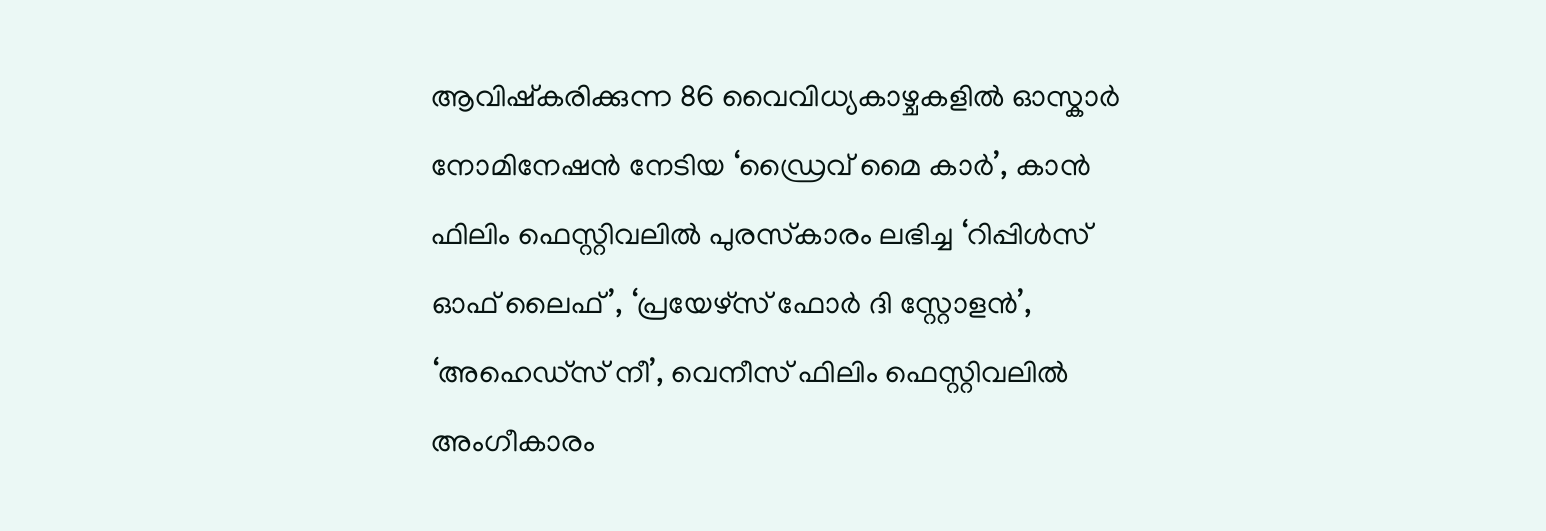ആവിഷ്കരിക്കുന്ന 86 വൈവിധ്യകാഴ്ചകളിൽ ഓസ്കാർ നോമിനേഷൻ നേടിയ ‘ഡ്രൈവ് മൈ കാർ’, കാൻ ഫിലിം ഫെസ്റ്റിവലിൽ പുരസ്‌കാരം ലഭിച്ച ‘റിപ്പിൾസ് ഓഫ് ലൈഫ്’, ‘പ്രയേഴ്സ് ഫോർ ദി സ്റ്റോളൻ’, ‘അഹെഡ്‌സ് നീ’, വെനീസ് ഫിലിം ഫെസ്റ്റിവലിൽ അംഗീകാരം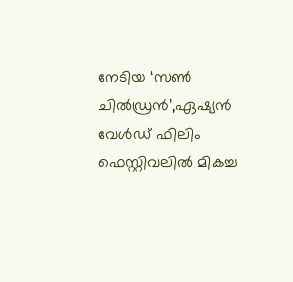നേടിയ ‘സൺ ചിൽഡ്രൻ’,ഏഷ്യൻ വേൾഡ് ഫിലിം ഫെസ്റ്റിവലിൽ മികച്ച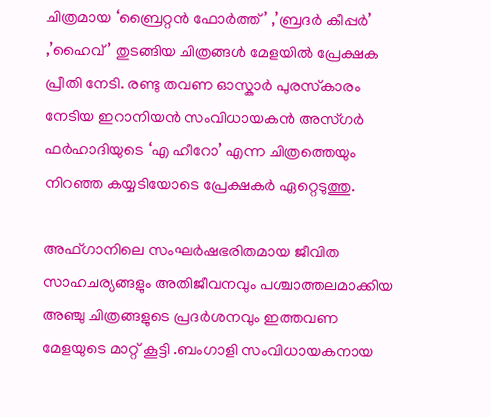ചിത്രമായ ‘ബ്രൈറ്റൻ ഫോർത്ത്’ ,’ബ്രദർ കീപ്പർ’ ,’ഹൈവ്’ തുടങ്ങിയ ചിത്രങ്ങൾ മേളയിൽ പ്രേക്ഷക പ്രീതി നേടി. രണ്ടു തവണ ഓസ്കാർ പുരസ്‌കാരം നേടിയ ഇറാനിയൻ സംവിധായകൻ അസ്‌ഗർ ഫർഹാദിയുടെ ‘എ ഹീറോ’ എന്ന ചിത്രത്തെയും നിറഞ്ഞ കയ്യടിയോടെ പ്രേക്ഷകർ ഏറ്റെടുത്തു.

അഫ്‌ഗാനിലെ സംഘർഷഭരിതമായ ജീവിത സാഹചര്യങ്ങളും അതിജീവനവും പശ്ചാത്തലമാക്കിയ അഞ്ചു ചിത്രങ്ങളുടെ പ്രദർശനവും ഇത്തവണ മേളയുടെ മാറ്റ് കൂട്ടി .ബംഗാളി സംവിധായകനായ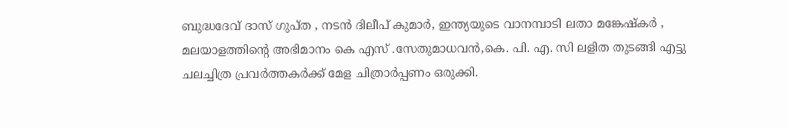ബുദ്ധദേവ് ദാസ് ഗുപ്‌ത , നടൻ ദിലീപ് കുമാർ, ഇന്ത്യയുടെ വാനമ്പാടി ലതാ മങ്കേഷ്‌കർ , മലയാളത്തിന്റെ അഭിമാനം കെ എസ് .സേതുമാധവൻ,കെ. പി. എ. സി ലളിത തുടങ്ങി എട്ടു ചലച്ചിത്ര പ്രവർത്തകർക്ക് മേള ചിത്രാർപ്പണം ഒരുക്കി.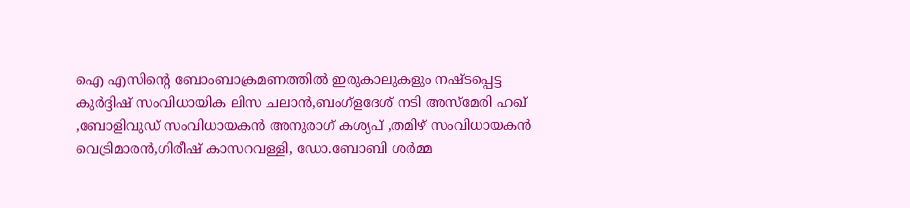ഐ എസിൻ്റെ ബോംബാക്രമണത്തിൽ ഇരുകാലുകളും നഷ്ടപ്പെട്ട കുർദ്ദിഷ് സംവിധായിക ലിസ ചലാൻ,ബംഗ്ളദേശ് നടി അസ്മേരി ഹഖ് ,ബോളിവുഡ് സംവിധായകൻ അനുരാഗ് കശ്യപ് ,തമിഴ് സംവിധായകൻ വെട്രിമാരൻ,ഗിരീഷ് കാസറവള്ളി, ഡോ.ബോബി ശര്‍മ്മ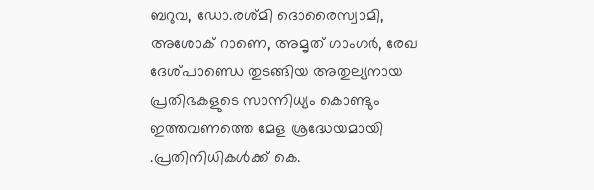ബറുവ, ഡോ.രശ്മി ദൊരൈസ്വാമി, അശോക് റാണെ, അമൃത് ഗാംഗര്‍, രേഖ ദേശ്പാണ്ഡെ തുടങ്ങിയ അതുല്യനായ പ്രതിഭകളുടെ സാന്നിധ്യം കൊണ്ടും ഇത്തവണത്തെ മേള ശ്രദ്ധേയമായി .പ്രതിനിധികൾക്ക് കെ.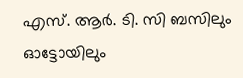എസ്. ആർ. ടി. സി ബസിലും ഓട്ടോയിലും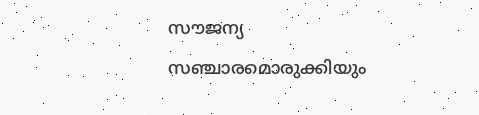സൗജന്യ സഞ്ചാരമൊരുക്കിയും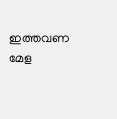ഇത്തവണ മേള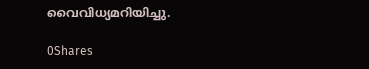വൈവിധ്യമറിയിച്ചു.

0Shares